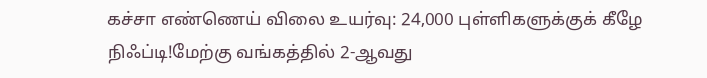கச்சா எண்ணெய் விலை உயர்வு: 24,000 புள்ளிகளுக்குக் கீழே நிஃப்டி!மேற்கு வங்கத்தில் 2-ஆவது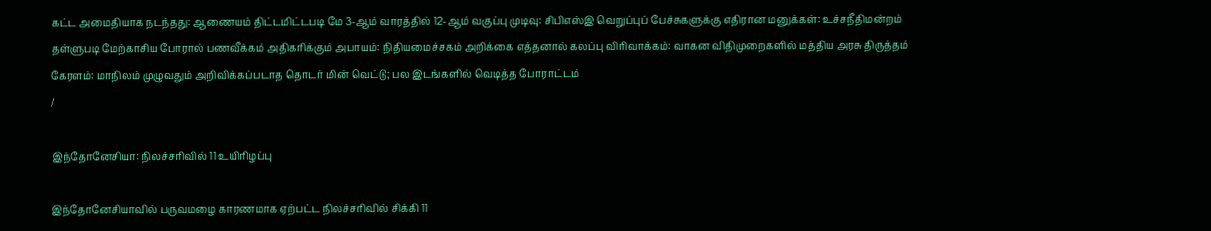கட்ட அமைதியாக நடந்தது: ஆணையம் திட்டமிட்டபடி மே 3-ஆம் வாரத்தில் 12-ஆம் வகுப்பு முடிவு: சிபிஎஸ்இ வெறுப்புப் பேச்சுகளுக்கு எதிரான மனுக்கள்: உச்சநீதிமன்றம் தள்ளுபடி மேற்காசிய போரால் பணவீக்கம் அதிகரிக்கும் அபாயம்: நிதியமைச்சகம் அறிக்கை எத்தனால் கலப்பு விரிவாக்கம்: வாகன விதிமுறைகளில் மத்திய அரசு திருத்தம் கேரளம்: மாநிலம் முழுவதும் அறிவிக்கப்படாத தொடர் மின் வெட்டு; பல இடங்களில் வெடித்த போராட்டம்
/

இந்தோனேசியா: நிலச்சரிவில் 11 உயிரிழப்பு

இந்தோனேசியாவில் பருவமழை காரணமாக ஏற்பட்ட நிலச்சரிவில் சிக்கி 11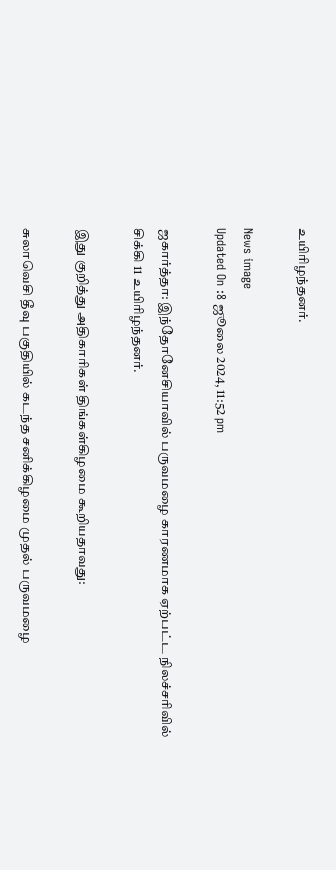உயிரிழந்தனர்.

News image
Updated On :8 ஜூலை 2024, 11:52 pm

ஜகார்த்தா: இந்தோனேசியாவில் பருவமழை காரணமாக ஏற்பட்ட நிலச்சரிவில் சிக்கி 11 உயிரிழந்தனர்.

இது குறித்து அதிகாரிகள் திங்கள்கிழமை கூறியதாவது:

சுலாவெசி தீவு பகுதியில் கடந்த சனிக்கிழமை முதல் பருவமழை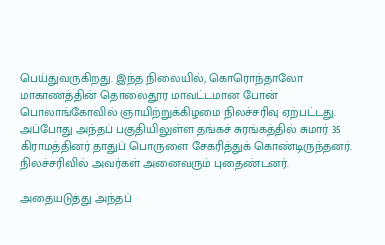பெய்துவருகிறது. இந்த நிலையில், கொரொந்தாலோ மாகாணத்தின் தொலைதூர மாவட்டமான போன் பொலாங்கோவில் ஞாயிற்றுக்கிழமை நிலச்சரிவு ஏற்பட்டது. அப்போது அந்தப் பகுதியிலுள்ள தங்கச் சுரங்கத்தில் சுமார் 35 கிராமத்தினர் தாதுப் பொருளை சேகரித்துக் கொண்டிருந்தனர். நிலச்சரிவில் அவர்கள் அனைவரும் புதைண்டனர்.

அதையடுத்து அந்தப்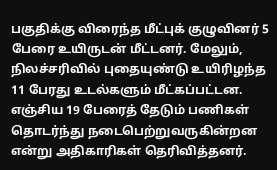பகுதிக்கு விரைந்த மீட்புக் குழுவினர் 5 பேரை உயிருடன் மீட்டனர். மேலும், நிலச்சரிவில் புதையுண்டு உயிரிழந்த 11 பேரது உடல்களும் மீட்கப்பட்டன. எஞ்சிய 19 பேரைத் தேடும் பணிகள் தொடர்ந்து நடைபெற்றுவருகின்றன என்று அதிகாரிகள் தெரிவித்தனர்.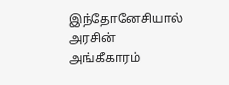இந்தோனேசியால் அரசின் அங்கீகாரம்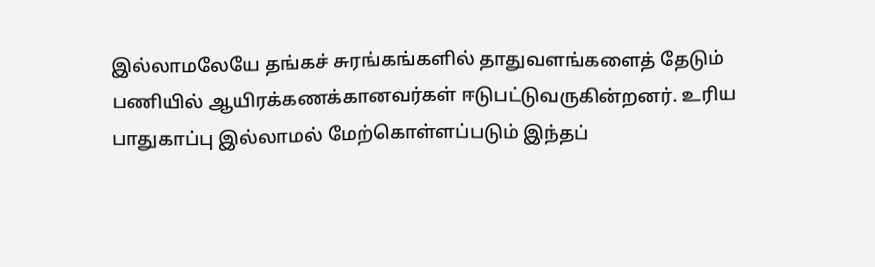இல்லாமலேயே தங்கச் சுரங்கங்களில் தாதுவளங்களைத் தேடும் பணியில் ஆயிரக்கணக்கானவர்கள் ஈடுபட்டுவருகின்றனர். உரிய பாதுகாப்பு இல்லாமல் மேற்கொள்ளப்படும் இந்தப்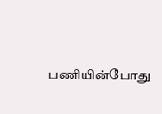பணியின்போது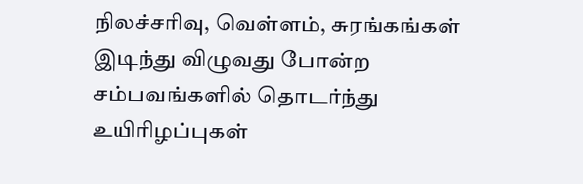நிலச்சரிவு, வெள்ளம், சுரங்கங்கள் இடிந்து விழுவது போன்ற சம்பவங்களில் தொடர்ந்து உயிரிழப்புகள்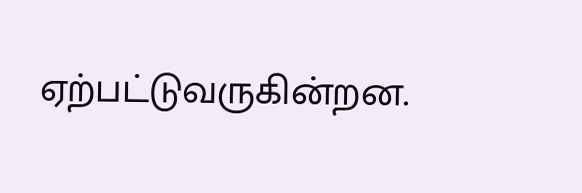ஏற்பட்டுவருகின்றன.